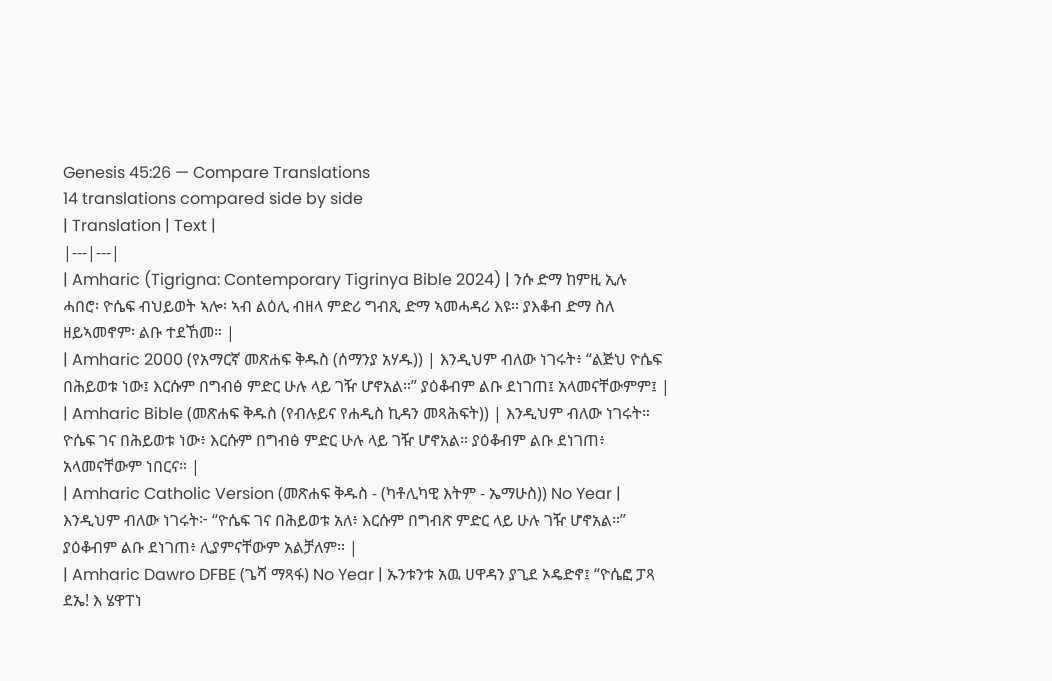Genesis 45:26 — Compare Translations
14 translations compared side by side
| Translation | Text |
|---|---|
| Amharic (Tigrigna: Contemporary Tigrinya Bible 2024) | ንሱ ድማ ከምዚ ኢሉ ሓበሮ፡ ዮሴፍ ብህይወት ኣሎ፡ ኣብ ልዕሊ ብዘላ ምድሪ ግብጺ ድማ ኣመሓዳሪ እዩ። ያእቆብ ድማ ስለ ዘይኣመኖም፡ ልቡ ተደኸመ። |
| Amharic 2000 (የአማርኛ መጽሐፍ ቅዱስ (ሰማንያ አሃዱ)) | እንዲህም ብለው ነገሩት፥ “ልጅህ ዮሴፍ በሕይወቱ ነው፤ እርሱም በግብፅ ምድር ሁሉ ላይ ገዥ ሆኖአል።” ያዕቆብም ልቡ ደነገጠ፤ አላመናቸውምም፤ |
| Amharic Bible (መጽሐፍ ቅዱስ (የብሉይና የሐዲስ ኪዳን መጻሕፍት)) | እንዲህም ብለው ነገሩት። ዮሴፍ ገና በሕይወቱ ነው፥ እርሱም በግብፅ ምድር ሁሉ ላይ ገዥ ሆኖአል። ያዕቆብም ልቡ ደነገጠ፥ አላመናቸውም ነበርና። |
| Amharic Catholic Version (መጽሐፍ ቅዱስ - (ካቶሊካዊ እትም - ኤማሁስ)) No Year | እንዲህም ብለው ነገሩት፦ “ዮሴፍ ገና በሕይወቱ አለ፥ እርሱም በግብጽ ምድር ላይ ሁሉ ገዥ ሆኖአል።” ያዕቆብም ልቡ ደነገጠ፥ ሊያምናቸውም አልቻለም። |
| Amharic Dawro DFBE (ጌሻ ማጻፋ) No Year | ኡንቱንቱ አዉ ሀዋዳን ያጊደ ኦዴድኖ፤ “ዮሴፎ ፓጻ ደኤ! እ ሄዋፐነ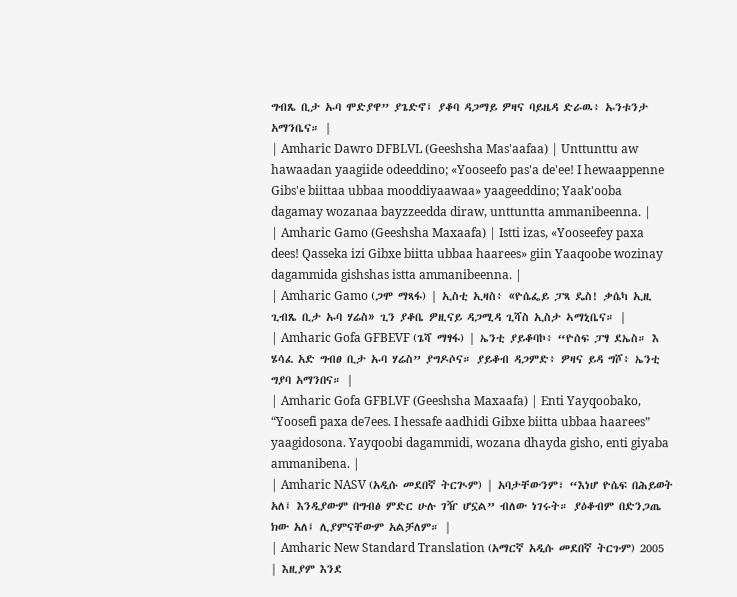ግብጼ ቢታ ኡባ ሞድያዋ” ያጌድኖ፤ ያቆባ ዳጋማይ ዎዛና ባይዜዳ ድራዉ፥ ኡንቱንታ አማንቤና። |
| Amharic Dawro DFBLVL (Geeshsha Mas'aafaa) | Unttunttu aw hawaadan yaagiide odeeddino; «Yooseefo pas'a de'ee! I hewaappenne Gibs'e biittaa ubbaa mooddiyaawaa» yaageeddino; Yaak'ooba dagamay wozanaa bayzzeedda diraw, unttuntta ammanibeenna. |
| Amharic Gamo (Geeshsha Maxaafa) | Istti izas, «Yooseefey paxa dees! Qasseka izi Gibxe biitta ubbaa haarees» giin Yaaqoobe wozinay dagammida gishshas istta ammanibeenna. |
| Amharic Gamo (ጋሞ ማጻፋ) | ኢስቲ ኢዛስ፥ «ዮሴፌይ ፓጻ ዴስ! ቃሴካ ኢዚ ጊብጼ ቢታ ኡባ ሃሬስ» ጊን ያቆቤ ዎዚናይ ዳጋሚዳ ጊሻስ ኢስታ ኣማኒቤና። |
| Amharic Gofa GFBEVF (ጌሻ ማፃፋ) | ኤንቲ ያይቆባኮ፥ “ዮሰፍ ፓፃ ደኤስ። እ ሄሳፈ አድ ግብፀ ቢታ ኡባ ሃሬስ” ያግዶሶና። ያይቆብ ዳጋምድ፥ ዎዛና ይዳ ግሾ፥ ኤንቲ ግያባ አማንበና። |
| Amharic Gofa GFBLVF (Geeshsha Maxaafa) | Enti Yayqoobako, “Yoosefi paxa de7ees. I hessafe aadhidi Gibxe biitta ubbaa haarees” yaagidosona. Yayqoobi dagammidi, wozana dhayda gisho, enti giyaba ammanibena. |
| Amharic NASV (አዲሱ መደበኛ ትርጒም) | አባታቸውንም፣ “እነሆ ዮሴፍ በሕይወት አለ፤ እንዲያውም በግብፅ ምድር ሁሉ ገዥ ሆኗል” ብለው ነገሩት። ያዕቆብም በድንጋጤ ክው አለ፤ ሊያምናቸውም አልቻለም። |
| Amharic New Standard Translation (አማርኛ አዲሱ መደበኛ ትርጉም) 2005 | እዚያም እንደ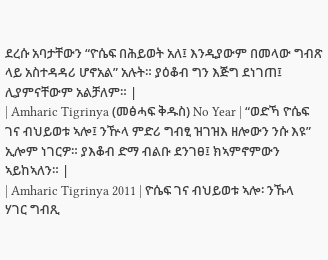ደረሱ አባታቸውን “ዮሴፍ በሕይወት አለ፤ እንዲያውም በመላው ግብጽ ላይ አስተዳዳሪ ሆኖአል” አሉት። ያዕቆብ ግን እጅግ ደነገጠ፤ ሊያምናቸውም አልቻለም። |
| Amharic Tigrinya (መፅሓፍ ቅዱስ) No Year | “ወድኻ ዮሴፍ ገና ብህይወቱ ኣሎ፤ ንዅላ ምድሪ ግብፂ ዝገዝእ ዘሎውን ንሱ እዩ” ኢሎም ነገርዎ። ያእቆብ ድማ ብልቡ ደንገፀ፤ ክኣምኖምውን ኣይከኣለን። |
| Amharic Tigrinya 2011 | ዮሴፍ ገና ብህይወቱ ኣሎ፡ ንኹላ ሃገር ግብጺ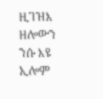ዚገዝእ ዘሎውን ንሱ እዩ ኢሎም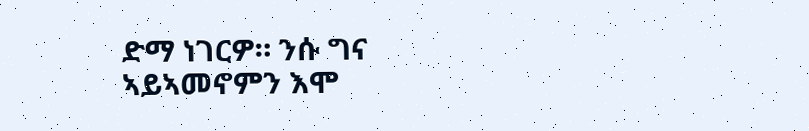ድማ ነገርዎ። ንሱ ግና ኣይኣመኖምን እሞ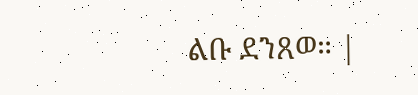ልቡ ደንጸወ። |